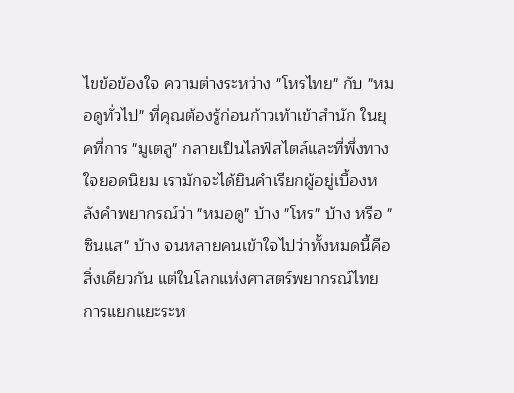ไขข้อข้องใจ ความต่างระหว่าง "โหรไทย" กับ "หมอดูทั่วไป" ที่คุณต้องรู้ก่อนก้าวเท้าเข้าสำนัก ในยุคที่การ "มูเตลู" กลายเป็นไลฟ์สไตล์และที่พึ่งทางใจยอดนิยม เรามักจะได้ยินคำเรียกผู้อยู่เบื้องหลังคำพยากรณ์ว่า "หมอดู" บ้าง "โหร" บ้าง หรือ "ซินแส" บ้าง จนหลายคนเข้าใจไปว่าทั้งหมดนี้คือสิ่งเดียวกัน แต่ในโลกแห่งศาสตร์พยากรณ์ไทย การแยกแยะระห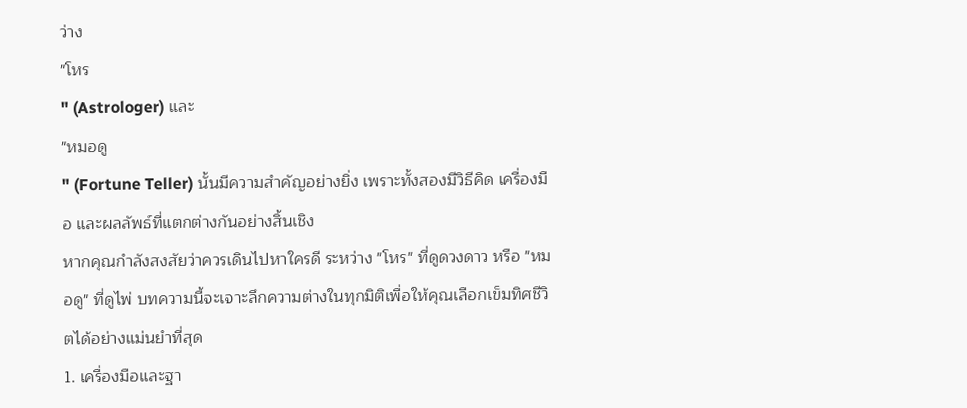ว่าง
"โหร
" (Astrologer) และ
"หมอดู
" (Fortune Teller) นั้นมีความสำคัญอย่างยิ่ง เพราะทั้งสองมีวิธีคิด เครื่องมือ และผลลัพธ์ที่แตกต่างกันอย่างสิ้นเชิง
หากคุณกำลังสงสัยว่าควรเดินไปหาใครดี ระหว่าง "โหร" ที่ดูดวงดาว หรือ "หมอดู" ที่ดูไพ่ บทความนี้จะเจาะลึกความต่างในทุกมิติเพื่อให้คุณเลือกเข็มทิศชีวิตได้อย่างแม่นยำที่สุด
1. เครื่องมือและฐา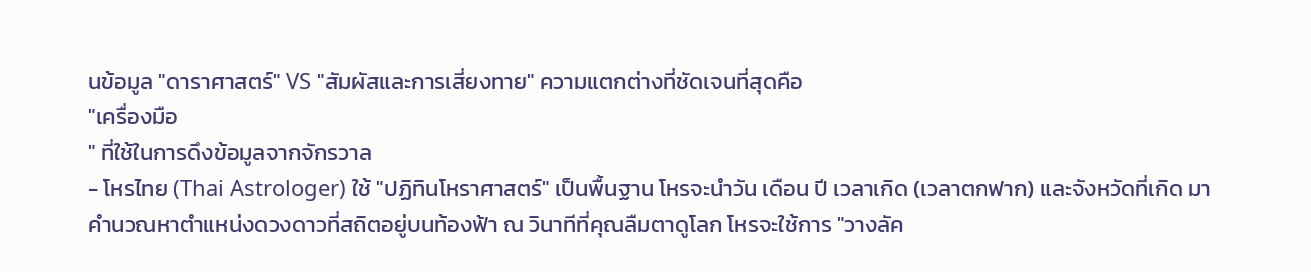นข้อมูล "ดาราศาสตร์" VS "สัมผัสและการเสี่ยงทาย" ความแตกต่างที่ชัดเจนที่สุดคือ
"เครื่องมือ
" ที่ใช้ในการดึงข้อมูลจากจักรวาล
- โหรไทย (Thai Astrologer) ใช้ "ปฏิทินโหราศาสตร์" เป็นพื้นฐาน โหรจะนำวัน เดือน ปี เวลาเกิด (เวลาตกฟาก) และจังหวัดที่เกิด มาคำนวณหาตำแหน่งดวงดาวที่สถิตอยู่บนท้องฟ้า ณ วินาทีที่คุณลืมตาดูโลก โหรจะใช้การ "วางลัค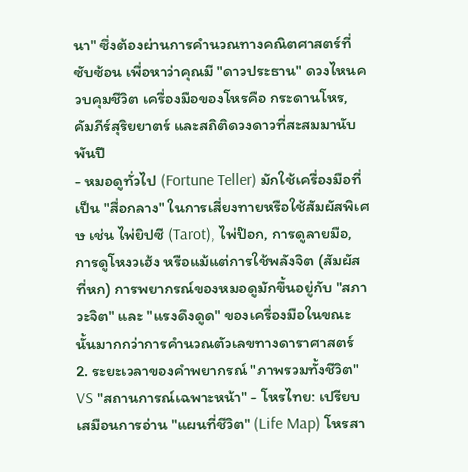นา" ซึ่งต้องผ่านการคำนวณทางคณิตศาสตร์ที่ซับซ้อน เพื่อหาว่าคุณมี "ดาวประธาน" ดวงไหนควบคุมชีวิต เครื่องมือของโหรคือ กระดานโหร, คัมภีร์สุริยยาตร์ และสถิติดวงดาวที่สะสมมานับพันปี
- หมอดูทั่วไป (Fortune Teller) มักใช้เครื่องมือที่เป็น "สื่อกลาง" ในการเสี่ยงทายหรือใช้สัมผัสพิเศษ เช่น ไพ่ยิปซี (Tarot), ไพ่ป๊อก, การดูลายมือ, การดูโหงวเฮ้ง หรือแม้แต่การใช้พลังจิต (สัมผัสที่หก) การพยากรณ์ของหมอดูมักขึ้นอยู่กับ "สภาวะจิต" และ "แรงดึงดูด" ของเครื่องมือในขณะนั้นมากกว่าการคำนวณตัวเลขทางดาราศาสตร์
2. ระยะเวลาของคำพยากรณ์ "ภาพรวมทั้งชีวิต" VS "สถานการณ์เฉพาะหน้า" - โหรไทย: เปรียบเสมือนการอ่าน "แผนที่ชีวิต" (Life Map) โหรสา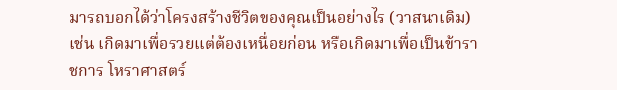มารถบอกได้ว่าโครงสร้างชีวิตของคุณเป็นอย่างไร (วาสนาเดิม) เช่น เกิดมาเพื่อรวยแต่ต้องเหนื่อยก่อน หรือเกิดมาเพื่อเป็นข้าราชการ โหราศาสตร์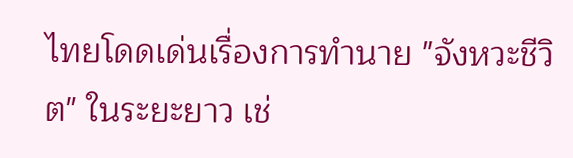ไทยโดดเด่นเรื่องการทำนาย "จังหวะชีวิต" ในระยะยาว เช่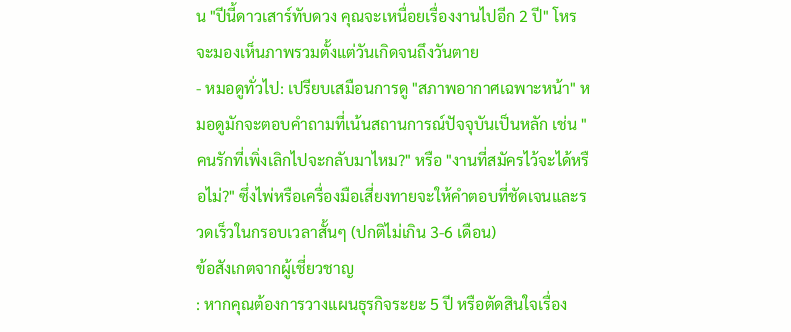น "ปีนี้ดาวเสาร์ทับดวง คุณจะเหนื่อยเรื่องงานไปอีก 2 ปี" โหรจะมองเห็นภาพรวมตั้งแต่วันเกิดจนถึงวันตาย
- หมอดูทั่วไป: เปรียบเสมือนการดู "สภาพอากาศเฉพาะหน้า" หมอดูมักจะตอบคำถามที่เน้นสถานการณ์ปัจจุบันเป็นหลัก เช่น "คนรักที่เพิ่งเลิกไปจะกลับมาไหม?" หรือ "งานที่สมัครไว้จะได้หรือไม่?" ซึ่งไพ่หรือเครื่องมือเสี่ยงทายจะให้คำตอบที่ชัดเจนและรวดเร็วในกรอบเวลาสั้นๆ (ปกติไม่เกิน 3-6 เดือน)
ข้อสังเกตจากผู้เชี่ยวชาญ
: หากคุณต้องการวางแผนธุรกิจระยะ 5 ปี หรือตัดสินใจเรื่อง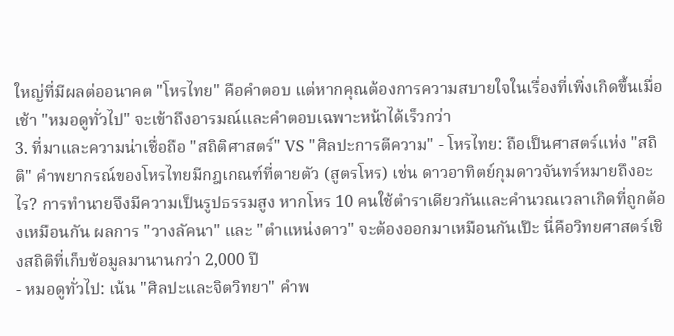ใหญ่ที่มีผลต่ออนาคต "โหรไทย" คือคำตอบ แต่หากคุณต้องการความสบายใจในเรื่องที่เพิ่งเกิดขึ้นเมื่อเช้า "หมอดูทั่วไป" จะเข้าถึงอารมณ์และคำตอบเฉพาะหน้าได้เร็วกว่า
3. ที่มาและความน่าเชื่อถือ "สถิติศาสตร์" VS "ศิลปะการตีความ" - โหรไทย: ถือเป็นศาสตร์แห่ง "สถิติ" คำพยากรณ์ของโหรไทยมีกฎเกณฑ์ที่ตายตัว (สูตรโหร) เช่น ดาวอาทิตย์กุมดาวจันทร์หมายถึงอะไร? การทำนายจึงมีความเป็นรูปธรรมสูง หากโหร 10 คนใช้ตำราเดียวกันและคำนวณเวลาเกิดที่ถูกต้องเหมือนกัน ผลการ "วางลัคนา" และ "ตำแหน่งดาว" จะต้องออกมาเหมือนกันเป๊ะ นี่คือวิทยศาสตร์เชิงสถิติที่เก็บข้อมูลมานานกว่า 2,000 ปี
- หมอดูทั่วไป: เน้น "ศิลปะและจิตวิทยา" คำพ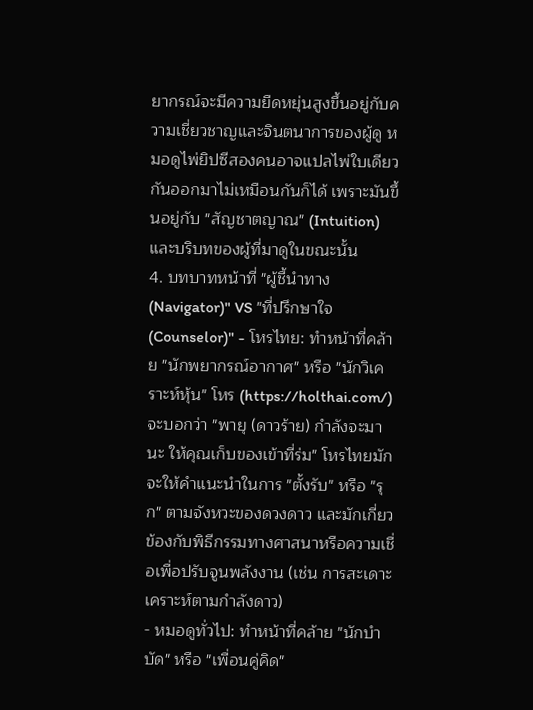ยากรณ์จะมีความยืดหยุ่นสูงขึ้นอยู่กับความเชี่ยวชาญและจินตนาการของผู้ดู หมอดูไพ่ยิปซีสองคนอาจแปลไพ่ใบเดียวกันออกมาไม่เหมือนกันก็ได้ เพราะมันขึ้นอยู่กับ "สัญชาตญาณ" (Intuition) และบริบทของผู้ที่มาดูในขณะนั้น
4. บทบาทหน้าที่ "ผู้ชี้นำทาง (Navigator)" VS "ที่ปรึกษาใจ (Counselor)" - โหรไทย: ทำหน้าที่คล้าย "นักพยากรณ์อากาศ" หรือ "นักวิเคราะห์หุ้น" โหร (https://holthai.com/)จะบอกว่า "พายุ (ดาวร้าย) กำลังจะมานะ ให้คุณเก็บของเข้าที่ร่ม" โหรไทยมักจะให้คำแนะนำในการ "ตั้งรับ" หรือ "รุก" ตามจังหวะของดวงดาว และมักเกี่ยวข้องกับพิธีกรรมทางศาสนาหรือความเชื่อเพื่อปรับจูนพลังงาน (เช่น การสะเดาะเคราะห์ตามกำลังดาว)
- หมอดูทั่วไป: ทำหน้าที่คล้าย "นักบำบัด" หรือ "เพื่อนคู่คิด"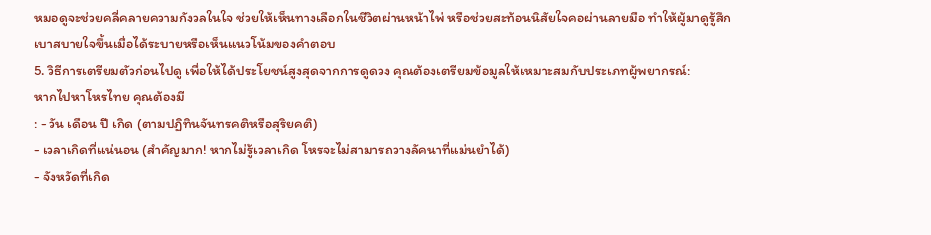หมอดูจะช่วยคลี่คลายความกังวลในใจ ช่วยให้เห็นทางเลือกในชีวิตผ่านหน้าไพ่ หรือช่วยสะท้อนนิสัยใจคอผ่านลายมือ ทำให้ผู้มาดูรู้สึกเบาสบายใจขึ้นเมื่อได้ระบายหรือเห็นแนวโน้มของคำตอบ
5. วิธีการเตรียมตัวก่อนไปดู เพื่อให้ได้ประโยชน์สูงสุดจากการดูดวง คุณต้องเตรียมข้อมูลให้เหมาะสมกับประเภทผู้พยากรณ์:
หากไปหาโหรไทย คุณต้องมี
: - วัน เดือน ปี เกิด (ตามปฏิทินจันทรคติหรือสุริยคติ)
- เวลาเกิดที่แน่นอน (สำคัญมาก! หากไม่รู้เวลาเกิด โหรจะไม่สามารถวางลัคนาที่แม่นยำได้)
- จังหวัดที่เกิด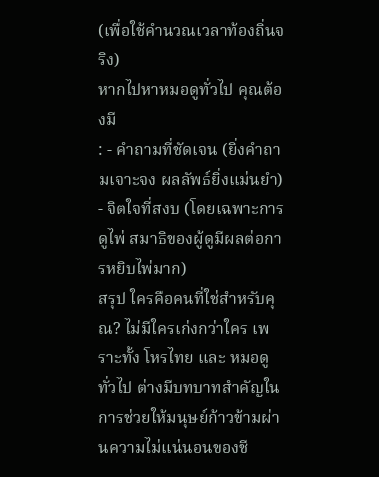(เพื่อใช้คำนวณเวลาท้องถิ่นจริง)
หากไปหาหมอดูทั่วไป คุณต้องมี
: - คำถามที่ชัดเจน (ยิ่งคำถามเจาะจง ผลลัพธ์ยิ่งแม่นยำ)
- จิตใจที่สงบ (โดยเฉพาะการดูไพ่ สมาธิของผู้ดูมีผลต่อการหยิบไพ่มาก)
สรุป ใครคือคนที่ใช่สำหรับคุณ? ไม่มีใครเก่งกว่าใคร เพราะทั้ง โหรไทย และ หมอดูทั่วไป ต่างมีบทบาทสำคัญในการช่วยให้มนุษย์ก้าวข้ามผ่านความไม่แน่นอนของชี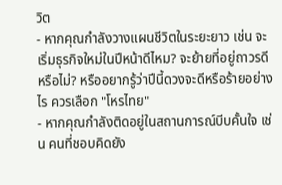วิต
- หากคุณกำลังวางแผนชีวิตในระยะยาว เช่น จะเริ่มธุรกิจใหม่ในปีหน้าดีไหม? จะย้ายที่อยู่ถาวรดีหรือไม่? หรืออยากรู้ว่าปีนี้ดวงจะดีหรือร้ายอย่างไร ควรเลือก "โหรไทย"
- หากคุณกำลังติดอยู่ในสถานการณ์บีบคั้นใจ เช่น คนที่ชอบคิดยัง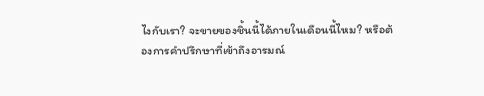ไงกับเรา? จะขายของชิ้นนี้ได้ภายในเดือนนี้ไหม? หรือต้องการคำปรึกษาที่เข้าถึงอารมณ์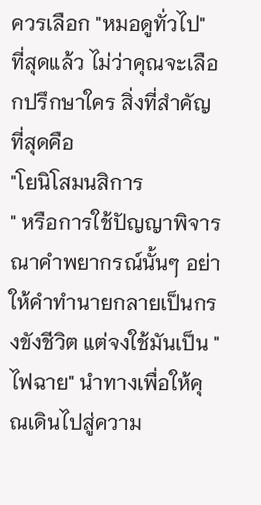ควรเลือก "หมอดูทั่วไป"
ที่สุดแล้ว ไม่ว่าคุณจะเลือกปรึกษาใคร สิ่งที่สำคัญที่สุดคือ
"โยนิโสมนสิการ
" หรือการใช้ปัญญาพิจารณาคำพยากรณ์นั้นๆ อย่าให้คำทำนายกลายเป็นกรงขังชีวิต แต่จงใช้มันเป็น "ไฟฉาย" นำทางเพื่อให้คุณเดินไปสู่ความ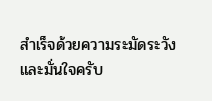สำเร็จด้วยความระมัดระวังและมั่นใจครับ